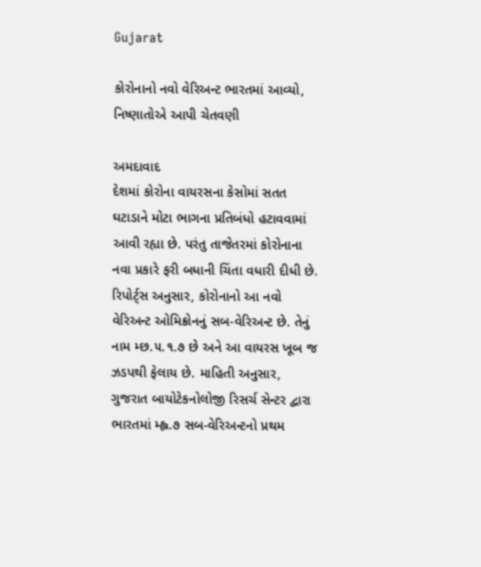Gujarat

કોરોનાનો નવો વેરિઅન્ટ ભારતમાં આવ્યો, નિષ્ણાતોએ આપી ચેતવણી

અમદાવાદ
દેશમાં કોરોના વાયરસના કેસોમાં સતત ઘટાડાને મોટા ભાગના પ્રતિબંધો હટાવવામાં આવી રહ્યા છે. પરંતુ તાજેતરમાં કોરોનાના નવા પ્રકારે ફરી બધાની ચિંતા વધારી દીધી છે. રિપોર્ટ્‌સ અનુસાર, કોરોનાનો આ નવો વેરિઅન્ટ ઓમિક્રોનનું સબ-વેરિઅન્ટ છે. તેનું નામ મ્છ.૫.૧.૭ છે અને આ વાયરસ ખૂબ જ ઝડપથી ફેલાય છે. માહિતી અનુસાર, ગુજરાત બાયોટેકનોલોજી રિસર્ચ સેન્ટર દ્વારા ભારતમાં મ્હ્લ.૭ સબ-વેરિઅન્ટનો પ્રથમ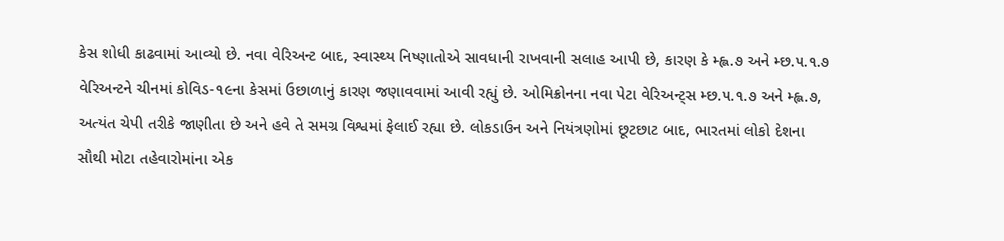કેસ શોધી કાઢવામાં આવ્યો છે. નવા વેરિઅન્ટ બાદ, સ્વાસ્થ્ય નિષ્ણાતોએ સાવધાની રાખવાની સલાહ આપી છે, કારણ કે મ્હ્લ.૭ અને મ્છ.૫.૧.૭ વેરિઅન્ટને ચીનમાં કોવિડ-૧૯ના કેસમાં ઉછાળાનું કારણ જણાવવામાં આવી રહ્યું છે. ઓમિક્રોનના નવા પેટા વેરિઅન્ટ્‌સ મ્છ.૫.૧.૭ અને મ્હ્લ.૭, અત્યંત ચેપી તરીકે જાણીતા છે અને હવે તે સમગ્ર વિશ્વમાં ફેલાઈ રહ્યા છે. લોકડાઉન અને નિયંત્રણોમાં છૂટછાટ બાદ, ભારતમાં લોકો દેશના સૌથી મોટા તહેવારોમાંના એક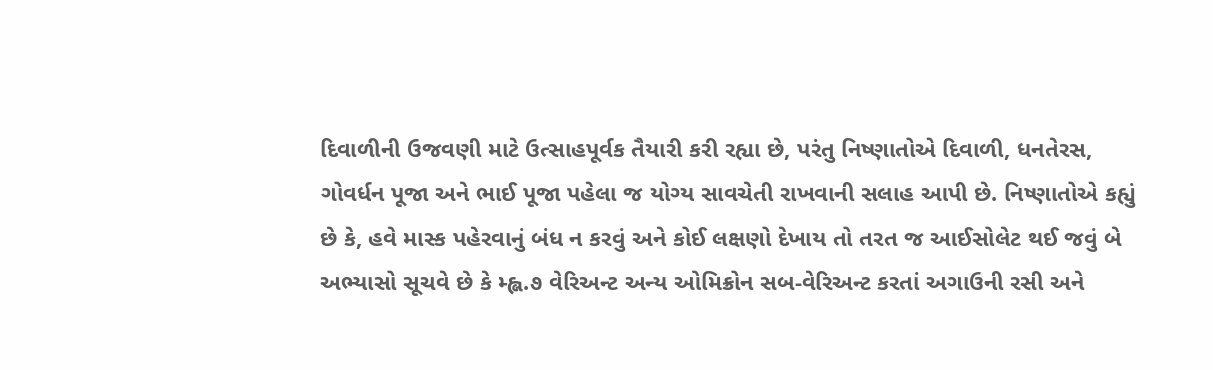દિવાળીની ઉજવણી માટે ઉત્સાહપૂર્વક તૈયારી કરી રહ્યા છે, પરંતુ નિષ્ણાતોએ દિવાળી, ધનતેરસ, ગોવર્ધન પૂજા અને ભાઈ પૂજા પહેલા જ યોગ્ય સાવચેતી રાખવાની સલાહ આપી છે. નિષ્ણાતોએ કહ્યું છે કે, હવે માસ્ક પહેરવાનું બંધ ન કરવું અને કોઈ લક્ષણો દેખાય તો તરત જ આઈસોલેટ થઈ જવું બે અભ્યાસો સૂચવે છે કે મ્હ્લ.૭ વેરિઅન્ટ અન્ય ઓમિક્રોન સબ-વેરિઅન્ટ કરતાં અગાઉની રસી અને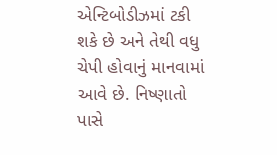એન્ટિબોડીઝમાં ટકી શકે છે અને તેથી વધુ ચેપી હોવાનું માનવામાં આવે છે. નિષ્ણાતો પાસે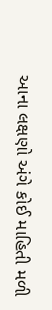આના લક્ષણો અંગે કોઈ માહિતી મળી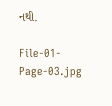નથી.

File-01-Page-03.jpg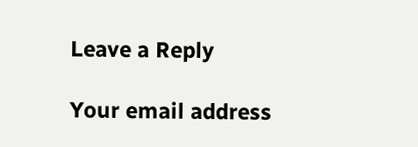Leave a Reply

Your email address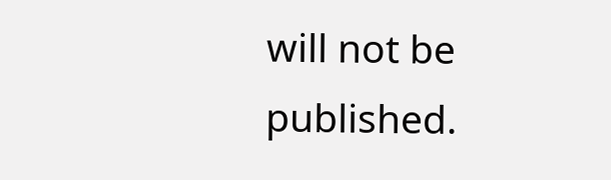will not be published.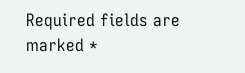Required fields are marked *